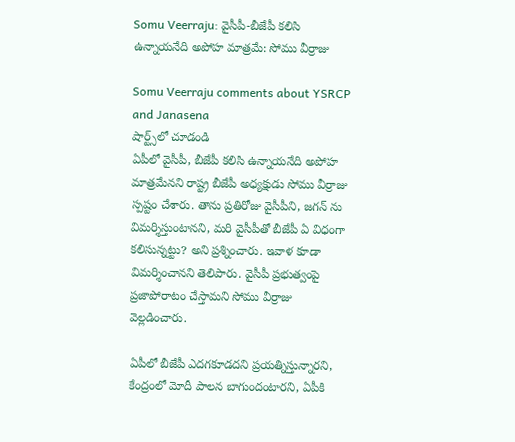Somu Veerraju: వైసీపీ-బీజేపీ కలిసి ఉన్నాయనేది అపోహ మాత్రమే: సోము వీర్రాజు

Somu Veerraju comments about YSRCP and Janasena
షార్ట్స్‌లో చూడండి
ఏపీలో వైసీపీ, బీజేపీ కలిసి ఉన్నాయనేది అపోహ మాత్రమేనని రాష్ట్ర బీజేపీ అధ్యక్షుడు సోము వీర్రాజు స్పష్టం చేశారు. తాను ప్రతిరోజు వైసీపీని, జగన్ ను విమర్శిస్తుంటానని, మరి వైసీపీతో బీజేపీ ఏ విధంగా కలిసున్నట్టు? అని ప్రశ్నించారు. ఇవాళ కూడా విమర్శించానని తెలిపారు. వైసీపీ ప్రభుత్వంపై ప్రజాపోరాటం చేస్తామని సోము వీర్రాజు వెల్లడించారు.

ఏపీలో బీజేపీ ఎదగకూడదని ప్రయత్నిస్తున్నారని, కేంద్రంలో మోదీ పాలన బాగుందంటారని, ఏపీకి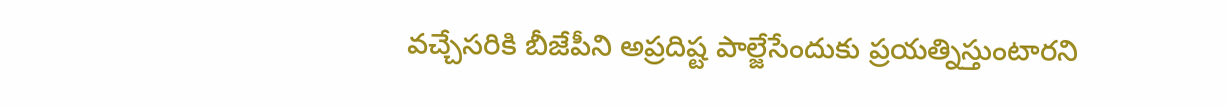వచ్చేసరికి బీజేపీని అప్రదిష్ట పాల్జేసేందుకు ప్రయత్నిస్తుంటారని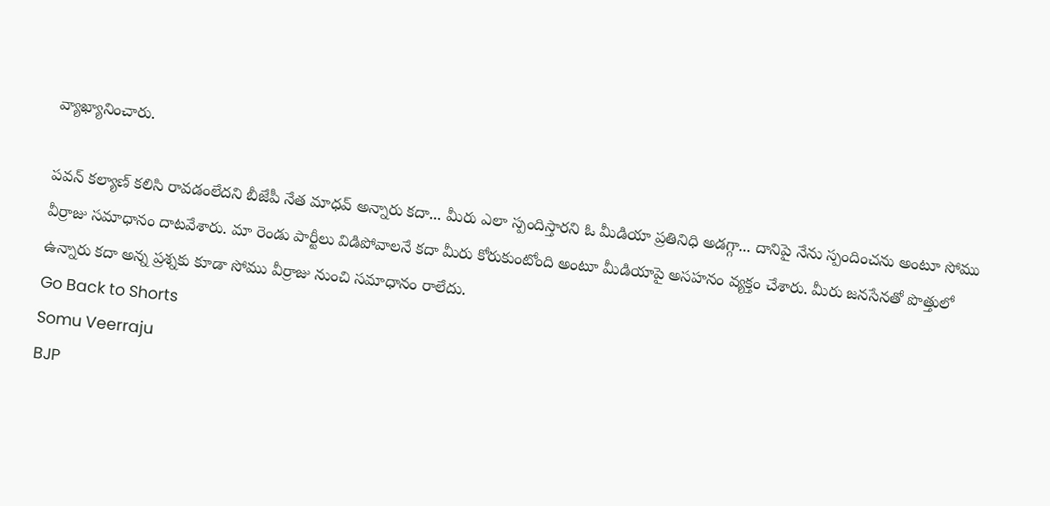వ్యాఖ్యానించారు.

పవన్ కల్యాణ్ కలిసి రావడంలేదని బీజేపీ నేత మాధవ్ అన్నారు కదా... మీరు ఎలా స్పందిస్తారని ఓ మీడియా ప్రతినిధి అడగ్గా... దానిపై నేను స్పందించను అంటూ సోము వీర్రాజు సమాధానం దాటవేశారు. మా రెండు పార్టీలు విడిపోవాలనే కదా మీరు కోరుకుంటోంది అంటూ మీడియాపై అసహనం వ్యక్తం చేశారు. మీరు జనసేనతో పొత్తులో ఉన్నారు కదా అన్న ప్రశ్నకు కూడా సోము వీర్రాజు నుంచి సమాధానం రాలేదు.
Go Back to Shorts
Somu Veerraju
BJP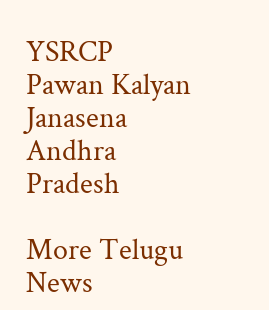YSRCP
Pawan Kalyan
Janasena
Andhra Pradesh

More Telugu News